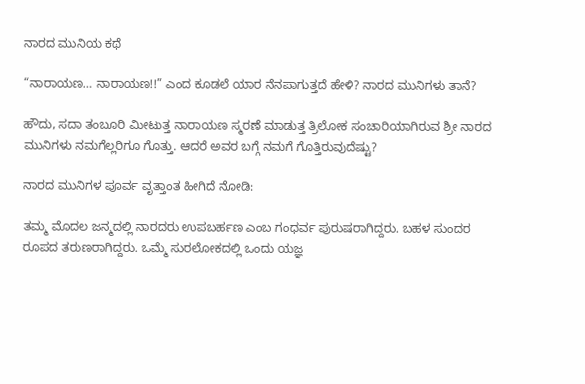ನಾರದ ಮುನಿಯ ಕಥೆ

“ನಾರಾಯಣ… ನಾರಾಯಣ!!” ಎಂದ ಕೂಡಲೆ ಯಾರ ನೆನಪಾಗುತ್ತದೆ ಹೇಳಿ? ನಾರದ ಮುನಿಗಳು ತಾನೆ?

ಹೌದು, ಸದಾ ತಂಬೂರಿ ಮೀಟುತ್ತ ನಾರಾಯಣ ಸ್ಮರಣೆ ಮಾಡುತ್ತ ತ್ರಿಲೋಕ ಸಂಚಾರಿಯಾಗಿರುವ ಶ್ರೀ ನಾರದ ಮುನಿಗಳು ನಮಗೆಲ್ಲರಿಗೂ ಗೊತ್ತು. ಆದರೆ ಅವರ ಬಗ್ಗೆ ನಮಗೆ ಗೊತ್ತಿರುವುದೆಷ್ಟು?

ನಾರದ ಮುನಿಗಳ ಪೂರ್ವ ವೃತ್ತಾಂತ ಹೀಗಿದೆ ನೋಡಿ:

ತಮ್ಮ ಮೊದಲ ಜನ್ಮದಲ್ಲಿ ನಾರದರು ಉಪಬರ್ಹಣ ಎಂಬ ಗಂಧರ್ವ ಪುರುಷರಾಗಿದ್ದರು. ಬಹಳ ಸುಂದರ ರೂಪದ ತರುಣರಾಗಿದ್ದರು. ಒಮ್ಮೆ ಸುರಲೋಕದಲ್ಲಿ ಒಂದು ಯಜ್ಞ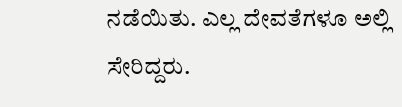ನಡೆಯಿತು. ಎಲ್ಲ ದೇವತೆಗಳೂ ಅಲ್ಲಿ ಸೇರಿದ್ದರು.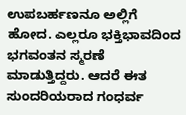ಉಪಬರ್ಹಣನೂ ಅಲ್ಲಿಗೆ ಹೋದ. ಎಲ್ಲರೂ ಭಕ್ತಿಭಾವದಿಂದ ಭಗವಂತನ ಸ್ಮರಣೆ ಮಾಡುತ್ತಿದ್ದರು. ಆದರೆ ಈತ ಸುಂದರಿಯರಾದ ಗಂಧರ್ವ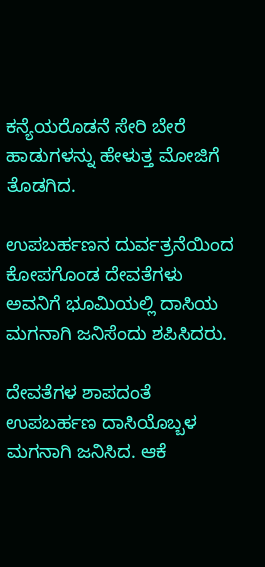ಕನ್ಯೆಯರೊಡನೆ ಸೇರಿ ಬೇರೆ ಹಾಡುಗಳನ್ನು ಹೇಳುತ್ತ ಮೋಜಿಗೆ ತೊಡಗಿದ.

ಉಪಬರ್ಹಣನ ದುರ್ವತ್ರನೆಯಿಂದ ಕೋಪಗೊಂಡ ದೇವತೆಗಳು ಅವನಿಗೆ ಭೂಮಿಯಲ್ಲಿ ದಾಸಿಯ ಮಗನಾಗಿ ಜನಿಸೆಂದು ಶಪಿಸಿದರು.

ದೇವತೆಗಳ ಶಾಪದಂತೆ ಉಪಬರ್ಹಣ ದಾಸಿಯೊಬ್ಬಳ ಮಗನಾಗಿ ಜನಿಸಿದ. ಆಕೆ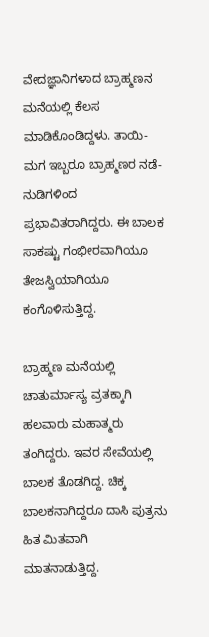ವೇದಜ್ಞಾನಿಗಳಾದ ಬ್ರಾಹ್ಮಣನ ಮನೆಯಲ್ಲಿ ಕೆಲಸ ಮಾಡಿಕೊಂಡಿದ್ದಳು. ತಾಯಿ-ಮಗ ಇಬ್ಬರೂ ಬ್ರಾಹ್ಮಣರ ನಡೆ-ನುಡಿಗಳಿಂದ  ಪ್ರಭಾವಿತರಾಗಿದ್ದರು. ಈ ಬಾಲಕ ಸಾಕಷ್ಟು ಗಂಭೀರವಾಗಿಯೂ ತೇಜಸ್ವಿಯಾಗಿಯೂ ಕಂಗೊಳಿಸುತ್ತಿದ್ದ.

ಬ್ರಾಹ್ಮಣ ಮನೆಯಲ್ಲಿ ಚಾತುರ್ಮಾಸ್ಯ ವ್ರತಕ್ಕಾಗಿ ಹಲವಾರು ಮಹಾತ್ಮರು ತಂಗಿದ್ದರು. ಇವರ ಸೇವೆಯಲ್ಲಿ ಬಾಲಕ ತೊಡಗಿದ್ದ. ಚಿಕ್ಕ ಬಾಲಕನಾಗಿದ್ದರೂ ದಾಸಿ ಪುತ್ರನು ಹಿತ ಮಿತವಾಗಿ ಮಾತನಾಡುತ್ತಿದ್ದ.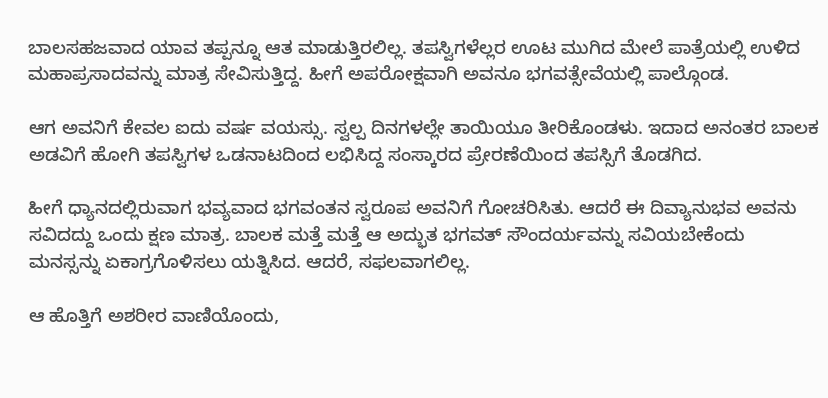ಬಾಲಸಹಜವಾದ ಯಾವ ತಪ್ಪನ್ನೂ ಆತ ಮಾಡುತ್ತಿರಲಿಲ್ಲ. ತಪಸ್ವಿಗಳೆಲ್ಲರ ಊಟ ಮುಗಿದ ಮೇಲೆ ಪಾತ್ರೆಯಲ್ಲಿ ಉಳಿದ ಮಹಾಪ್ರಸಾದವನ್ನು ಮಾತ್ರ ಸೇವಿಸುತ್ತಿದ್ದ. ಹೀಗೆ ಅಪರೋಕ್ಷವಾಗಿ ಅವನೂ ಭಗವತ್ಸೇವೆಯಲ್ಲಿ ಪಾಲ್ಗೊಂಡ.

ಆಗ ಅವನಿಗೆ ಕೇವಲ ಐದು ವರ್ಷ ವಯಸ್ಸು. ಸ್ವಲ್ಪ ದಿನಗಳಲ್ಲೇ ತಾಯಿಯೂ ತೀರಿಕೊಂಡಳು. ಇದಾದ ಅನಂತರ ಬಾಲಕ ಅಡವಿಗೆ ಹೋಗಿ ತಪಸ್ವಿಗಳ ಒಡನಾಟದಿಂದ ಲಭಿಸಿದ್ದ ಸಂಸ್ಕಾರದ ಪ್ರೇರಣೆಯಿಂದ ತಪಸ್ಸಿಗೆ ತೊಡಗಿದ.

ಹೀಗೆ ಧ್ಯಾನದಲ್ಲಿರುವಾಗ ಭವ್ಯವಾದ ಭಗವಂತನ ಸ್ವರೂಪ ಅವನಿಗೆ ಗೋಚರಿಸಿತು. ಆದರೆ ಈ ದಿವ್ಯಾನುಭವ ಅವನು ಸವಿದದ್ದು ಒಂದು ಕ್ಷಣ ಮಾತ್ರ. ಬಾಲಕ ಮತ್ತೆ ಮತ್ತೆ ಆ ಅದ್ಭುತ ಭಗವತ್ ಸೌಂದರ್ಯವನ್ನು ಸವಿಯಬೇಕೆಂದು ಮನಸ್ಸನ್ನು ಏಕಾಗ್ರಗೊಳಿಸಲು ಯತ್ನಿಸಿದ. ಆದರೆ, ಸಫಲವಾಗಲಿಲ್ಲ.

ಆ ಹೊತ್ತಿಗೆ ಅಶರೀರ ವಾಣಿಯೊಂದು,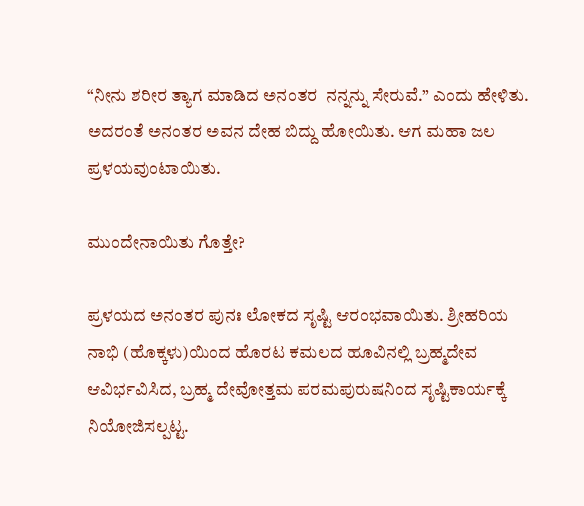“ನೀನು ಶರೀರ ತ್ಯಾಗ ಮಾಡಿದ ಅನಂತರ  ನನ್ನನ್ನು ಸೇರುವೆ.” ಎಂದು ಹೇಳಿತು. ಅದರಂತೆ ಅನಂತರ ಅವನ ದೇಹ ಬಿದ್ದು ಹೋಯಿತು. ಆಗ ಮಹಾ ಜಲ ಪ್ರಳಯವುಂಟಾಯಿತು.

ಮುಂದೇನಾಯಿತು ಗೊತ್ತೇ?

ಪ್ರಳಯದ ಅನಂತರ ಪುನಃ ಲೋಕದ ಸೃಷ್ಟಿ ಆರಂಭವಾಯಿತು. ಶ್ರೀಹರಿಯ ನಾಭಿ (ಹೊಕ್ಕಳು)ಯಿಂದ ಹೊರಟ ಕಮಲದ ಹೂವಿನಲ್ಲಿ ಬ್ರಹ್ಮದೇವ ಆವಿರ್ಭವಿಸಿದ, ಬ್ರಹ್ಮ ದೇವೋತ್ತಮ ಪರಮಪುರುಷನಿಂದ ಸೃಷ್ಟಿಕಾರ್ಯಕ್ಕೆ ನಿಯೋಜಿಸಲ್ಪಟ್ಟ.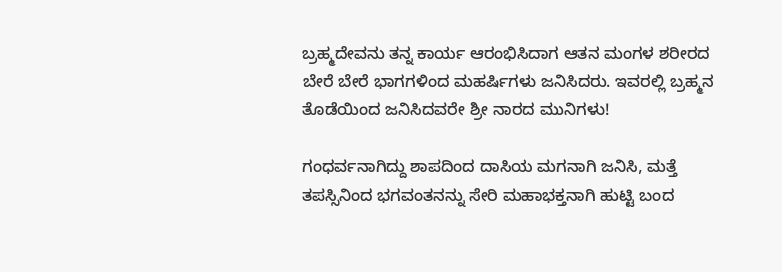ಬ್ರಹ್ಮದೇವನು ತನ್ನ ಕಾರ್ಯ ಆರಂಭಿಸಿದಾಗ ಆತನ ಮಂಗಳ ಶರೀರದ ಬೇರೆ ಬೇರೆ ಭಾಗಗಳಿಂದ ಮಹರ್ಷಿಗಳು ಜನಿಸಿದರು. ಇವರಲ್ಲಿ ಬ್ರಹ್ಮನ ತೊಡೆಯಿಂದ ಜನಿಸಿದವರೇ ಶ್ರೀ ನಾರದ ಮುನಿಗಳು!

ಗಂಧರ್ವನಾಗಿದ್ದು ಶಾಪದಿಂದ ದಾಸಿಯ ಮಗನಾಗಿ ಜನಿಸಿ, ಮತ್ತೆ ತಪಸ್ಸಿನಿಂದ ಭಗವಂತನನ್ನು ಸೇರಿ ಮಹಾಭಕ್ತನಾಗಿ ಹುಟ್ಟಿ ಬಂದ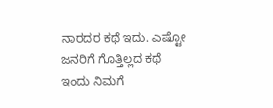ನಾರದರ ಕಥೆ ಇದು. ಎಷ್ಟೋ ಜನರಿಗೆ ಗೊತ್ತಿಲ್ಲದ ಕಥೆ ಇಂದು ನಿಮಗೆ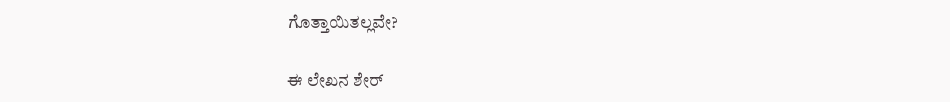ಗೊತ್ತಾಯಿತಲ್ಲವೇ?

ಈ ಲೇಖನ ಶೇರ್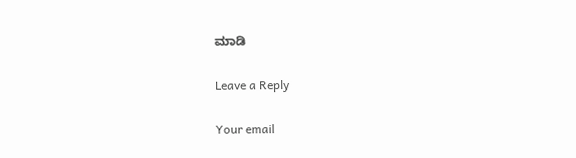ಮಾಡಿ

Leave a Reply

Your email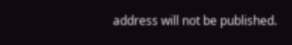address will not be published.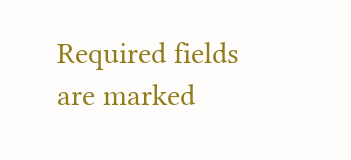Required fields are marked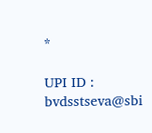*

UPI ID : bvdsstseva@sbi